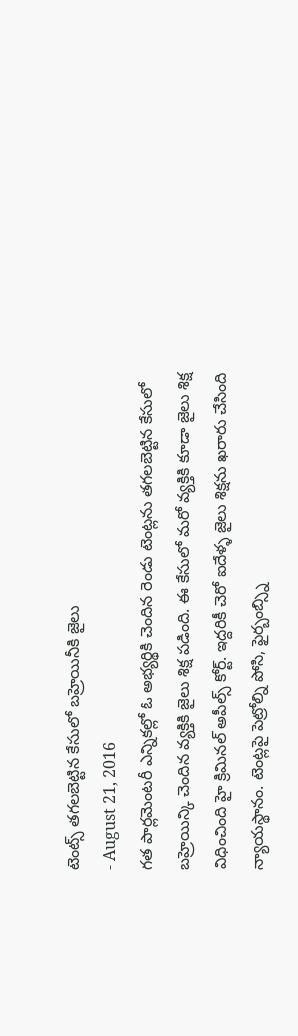టెంట్స్ తగలబెట్టిన కేసులో బహ్రెయినీకి జైలు
- August 21, 2016
గత పార్లమెంటరీ ఎన్నికల్లో ఓ అభ్యర్థికి చెందిన రెండు టెంట్లను తగలబెట్టిన కేసులో బహ్రెయిన్కి చెందిన వ్యక్తికి జైలు శిక్ష పడింది. ఈ కేసులో మరో వ్యక్తికి కూడా జైలు శిక్ష విధించింది హై క్రిమినల్ అపీల్స్ కోర్ట్. ఇద్దరికీ చెరో ఐదేళ్ళ జైలు శిక్షను ఖరారు చేసింది న్యాయస్థానం. టెంట్లపై పెట్రోల్ని పోసి, ఫైర్బంబ్స్ని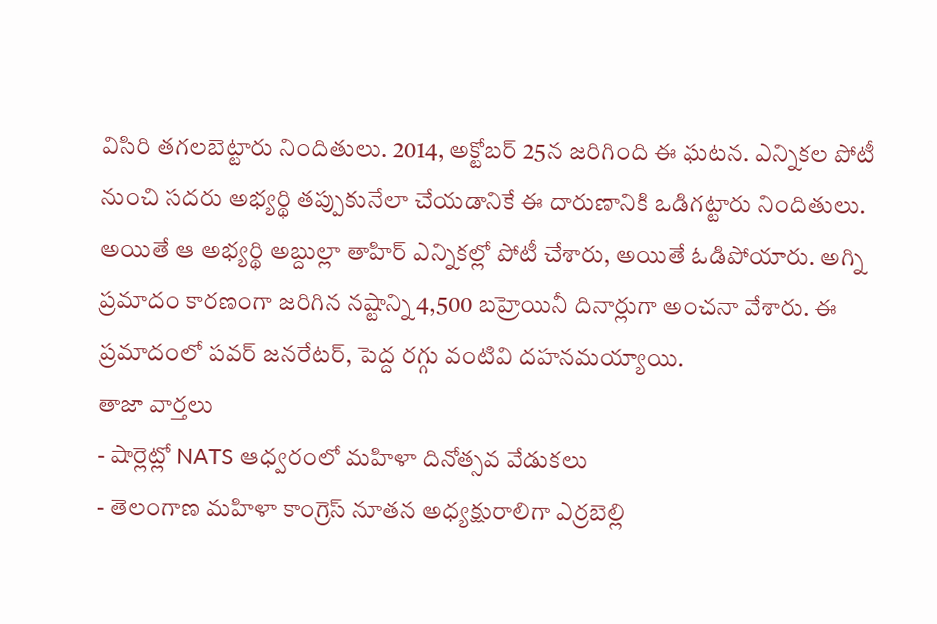విసిరి తగలబెట్టారు నిందితులు. 2014, అక్టోబర్ 25న జరిగింది ఈ ఘటన. ఎన్నికల పోటీ నుంచి సదరు అభ్యర్థి తప్పుకునేలా చేయడానికే ఈ దారుణానికి ఒడిగట్టారు నిందితులు. అయితే ఆ అభ్యర్థి అబ్దుల్లా తాహిర్ ఎన్నికల్లో పోటీ చేశారు, అయితే ఓడిపోయారు. అగ్ని ప్రమాదం కారణంగా జరిగిన నష్టాన్ని 4,500 బహ్రెయినీ దినార్లుగా అంచనా వేశారు. ఈ ప్రమాదంలో పవర్ జనరేటర్, పెద్ద రగ్గు వంటివి దహనమయ్యాయి.
తాజా వార్తలు
- షార్లెట్లో NATS ఆధ్వరంలో మహిళా దినోత్సవ వేడుకలు
- తెలంగాణ మహిళా కాంగ్రెస్ నూతన అధ్యక్షురాలిగా ఎర్రబెల్లి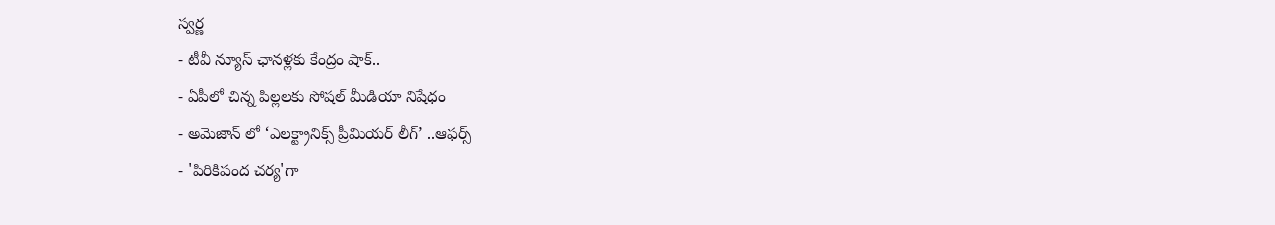స్వర్ణ
- టీవీ న్యూస్ ఛానళ్లకు కేంద్రం షాక్..
- ఏపీలో చిన్న పిల్లలకు సోషల్ మీడియా నిషేధం
- అమెజాన్ లో ‘ఎలక్ట్రానిక్స్ ప్రీమియర్ లీగ్’ ..ఆఫర్స్
- 'పిరికిపంద చర్య'గా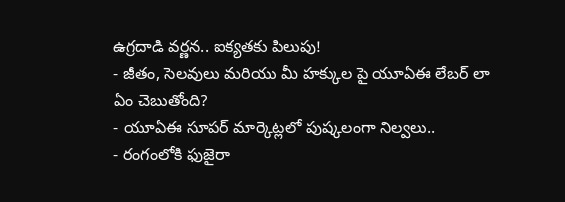ఉగ్రదాడి వర్ణన.. ఐక్యతకు పిలుపు!
- జీతం, సెలవులు మరియు మీ హక్కుల పై యూఏఈ లేబర్ లా ఏం చెబుతోంది?
- యూఏఈ సూపర్ మార్కెట్లలో పుష్కలంగా నిల్వలు..
- రంగంలోకి ఫుజైరా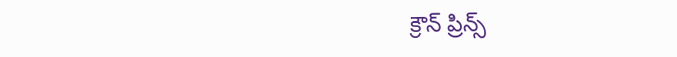క్రౌన్ ప్రిన్స్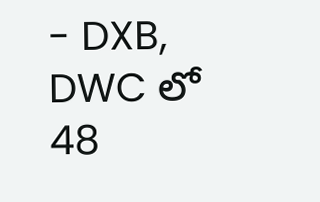- DXB, DWC లో 48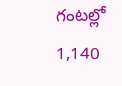గంటల్లో 1,140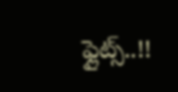ఫ్లైట్స్..!!